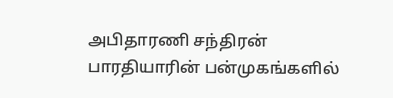அபிதாரணி சந்திரன்
பாரதியாரின் பன்முகங்களில்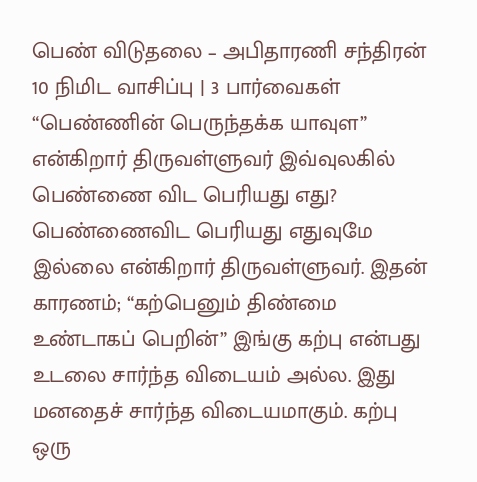பெண் விடுதலை – அபிதாரணி சந்திரன்
10 நிமிட வாசிப்பு | 3 பார்வைகள்
“பெண்ணின் பெருந்தக்க யாவுள” என்கிறார் திருவள்ளுவர் இவ்வுலகில் பெண்ணை விட பெரியது எது? பெண்ணைவிட பெரியது எதுவுமே இல்லை என்கிறார் திருவள்ளுவர். இதன் காரணம்; “கற்பெனும் திண்மை உண்டாகப் பெறின்” இங்கு கற்பு என்பது உடலை சார்ந்த விடையம் அல்ல. இது மனதைச் சார்ந்த விடையமாகும். கற்பு ஒரு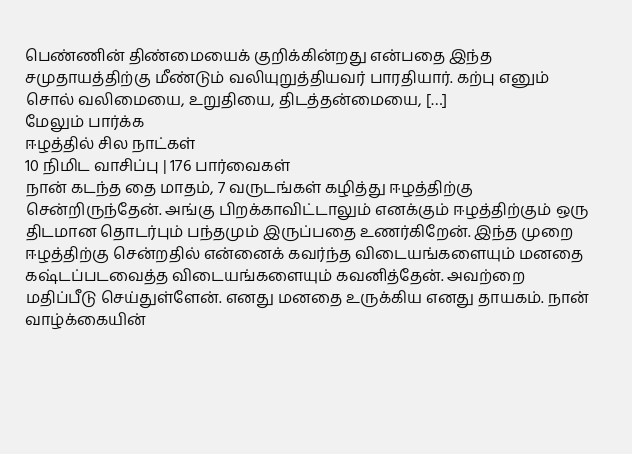பெண்ணின் திண்மையைக் குறிக்கின்றது என்பதை இந்த சமுதாயத்திற்கு மீண்டும் வலியுறுத்தியவர் பாரதியார். கற்பு எனும் சொல் வலிமையை, உறுதியை, திடத்தன்மையை, […]
மேலும் பார்க்க
ஈழத்தில் சில நாட்கள்
10 நிமிட வாசிப்பு | 176 பார்வைகள்
நான் கடந்த தை மாதம், 7 வருடங்கள் கழித்து ஈழத்திற்கு சென்றிருந்தேன். அங்கு பிறக்காவிட்டாலும் எனக்கும் ஈழத்திற்கும் ஒரு திடமான தொடர்பும் பந்தமும் இருப்பதை உணர்கிறேன். இந்த முறை ஈழத்திற்கு சென்றதில் என்னைக் கவர்ந்த விடையங்களையும் மனதை கஷ்டப்படவைத்த விடையங்களையும் கவனித்தேன். அவற்றை மதிப்பீடு செய்துள்ளேன். எனது மனதை உருக்கிய எனது தாயகம். நான் வாழ்க்கையின்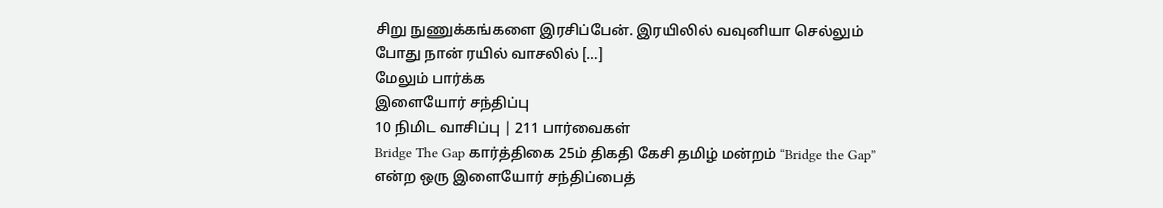சிறு நுணுக்கங்களை இரசிப்பேன். இரயிலில் வவுனியா செல்லும் போது நான் ரயில் வாசலில் […]
மேலும் பார்க்க
இளையோர் சந்திப்பு
10 நிமிட வாசிப்பு | 211 பார்வைகள்
Bridge The Gap கார்த்திகை 25ம் திகதி கேசி தமிழ் மன்றம் “Bridge the Gap” என்ற ஒரு இளையோர் சந்திப்பைத்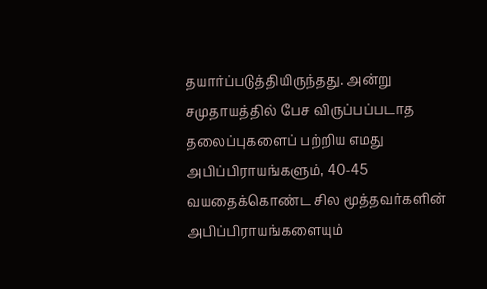தயார்ப்படுத்தியிருந்தது. அன்று சமுதாயத்தில் பேச விருப்பப்படாத தலைப்புகளைப் பற்றிய எமது அபிப்பிராயங்களும், 40-45 வயதைக்கொண்ட சில மூத்தவர்களின் அபிப்பிராயங்களையும்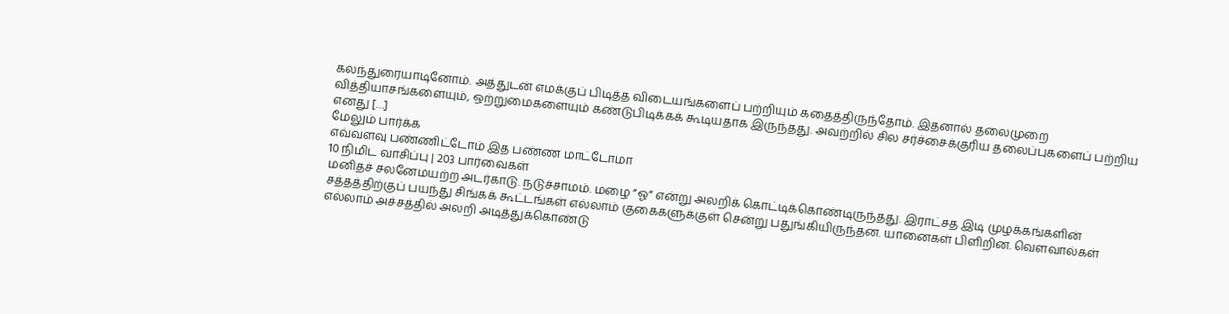கலந்துரையாடினோம். அத்துடன் எமக்குப் பிடித்த விடையங்களைப் பற்றியும் கதைத்திருந்தோம். இதனால் தலைமுறை வித்தியாசங்களையும், ஒற்றுமைகளையும் கண்டுபிடிக்கக் கூடியதாக இருந்தது. அவற்றில் சில சர்ச்சைக்குரிய தலைப்புகளைப் பற்றிய எனது […]
மேலும் பார்க்க
எவ்வளவு பண்ணிட்டோம் இத பண்ண மாட்டோமா
10 நிமிட வாசிப்பு | 203 பார்வைகள்
மனிதச் சலனேமயற்ற அடர்காடு. நடுச்சாமம். மழை ”ஓ” என்று அலறிக் கொட்டிக்கொண்டிருந்தது. இராட்சத இடி முழக்கங்களின் சத்தத்திற்குப் பயந்து சிங்கக் கூட்டங்கள் எல்லாம் குகைகளுக்குள் சென்று பதுங்கியிருந்தன. யானைகள் பிளிறின. வௌவால்கள் எல்லாம் அச்சத்தில் அலறி அடித்துக்கொண்டு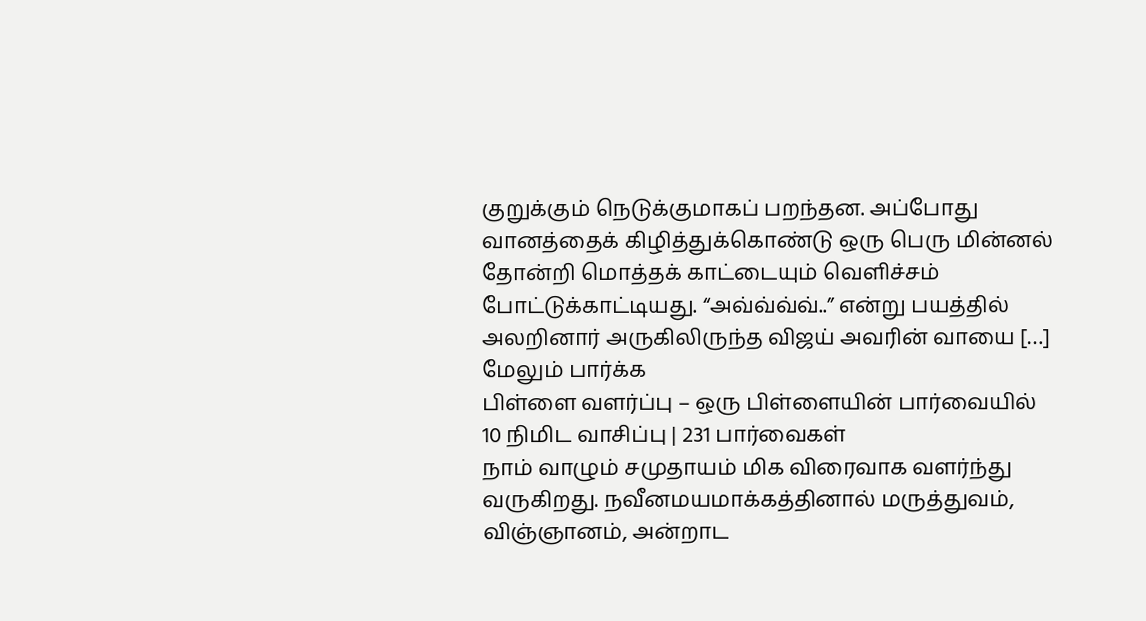குறுக்கும் நெடுக்குமாகப் பறந்தன. அப்போது வானத்தைக் கிழித்துக்கொண்டு ஒரு பெரு மின்னல் தோன்றி மொத்தக் காட்டையும் வெளிச்சம் போட்டுக்காட்டியது. “அவ்வ்வ்வ்..” என்று பயத்தில் அலறினார் அருகிலிருந்த விஜய் அவரின் வாயை […]
மேலும் பார்க்க
பிள்ளை வளர்ப்பு – ஒரு பிள்ளையின் பார்வையில்
10 நிமிட வாசிப்பு | 231 பார்வைகள்
நாம் வாழும் சமுதாயம் மிக விரைவாக வளர்ந்து வருகிறது. நவீனமயமாக்கத்தினால் மருத்துவம், விஞ்ஞானம், அன்றாட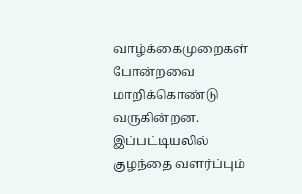வாழ்க்கைமுறைகள் போன்றவை மாறிக்கொண்டு வருகின்றன. இப்பட்டியலில் குழந்தை வளர்ப்பும்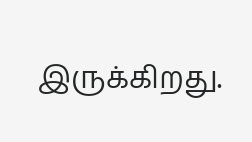இருக்கிறது.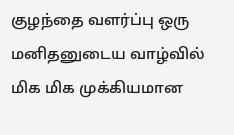குழந்தை வளர்ப்பு ஒரு மனிதனுடைய வாழ்வில் மிக மிக முக்கியமான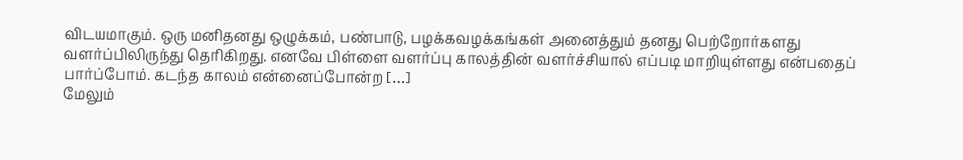விடயமாகும். ஒரு மனிதனது ஒழுக்கம், பண்பாடு, பழக்கவழக்கங்கள் அனைத்தும் தனது பெற்றோர்களது வளர்ப்பிலிருந்து தெரிகிறது. எனவே பிள்ளை வளர்ப்பு காலத்தின் வளர்ச்சியால் எப்படி மாறியுள்ளது என்பதைப் பார்ப்போம். கடந்த காலம் என்னைப்போன்ற […]
மேலும்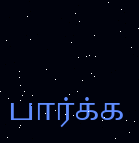பார்க்க